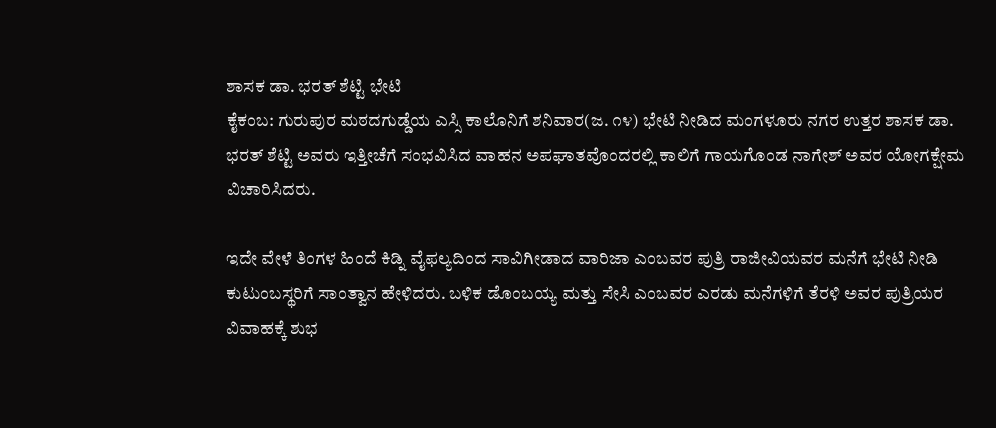ಶಾಸಕ ಡಾ. ಭರತ್ ಶೆಟ್ಟಿ ಭೇಟಿ
ಕೈಕಂಬ: ಗುರುಪುರ ಮಠದಗುಡ್ಡೆಯ ಎಸ್ಸಿ ಕಾಲೊನಿಗೆ ಶನಿವಾರ(ಜ. ೧೪) ಭೇಟಿ ನೀಡಿದ ಮಂಗಳೂರು ನಗರ ಉತ್ತರ ಶಾಸಕ ಡಾ. ಭರತ್ ಶೆಟ್ಟಿ ಅವರು ಇತ್ತೀಚೆಗೆ ಸಂಭವಿಸಿದ ವಾಹನ ಅಪಘಾತವೊಂದರಲ್ಲಿ ಕಾಲಿಗೆ ಗಾಯಗೊಂಡ ನಾಗೇಶ್ ಅವರ ಯೋಗಕ್ಷೇಮ ವಿಚಾರಿಸಿದರು.

ಇದೇ ವೇಳೆ ತಿಂಗಳ ಹಿಂದೆ ಕಿಡ್ನಿ ವೈಫಲ್ಯದಿಂದ ಸಾವಿಗೀಡಾದ ವಾರಿಜಾ ಎಂಬವರ ಪುತ್ರಿ ರಾಜೀವಿಯವರ ಮನೆಗೆ ಭೇಟಿ ನೀಡಿ ಕುಟುಂಬಸ್ಥರಿಗೆ ಸಾಂತ್ವಾನ ಹೇಳಿದರು. ಬಳಿಕ ಡೊಂಬಯ್ಯ ಮತ್ತು ಸೇಸಿ ಎಂಬವರ ಎರಡು ಮನೆಗಳಿಗೆ ತೆರಳಿ ಅವರ ಪುತ್ರಿಯರ ವಿವಾಹಕ್ಕೆ ಶುಭ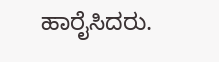ಹಾರೈಸಿದರು.